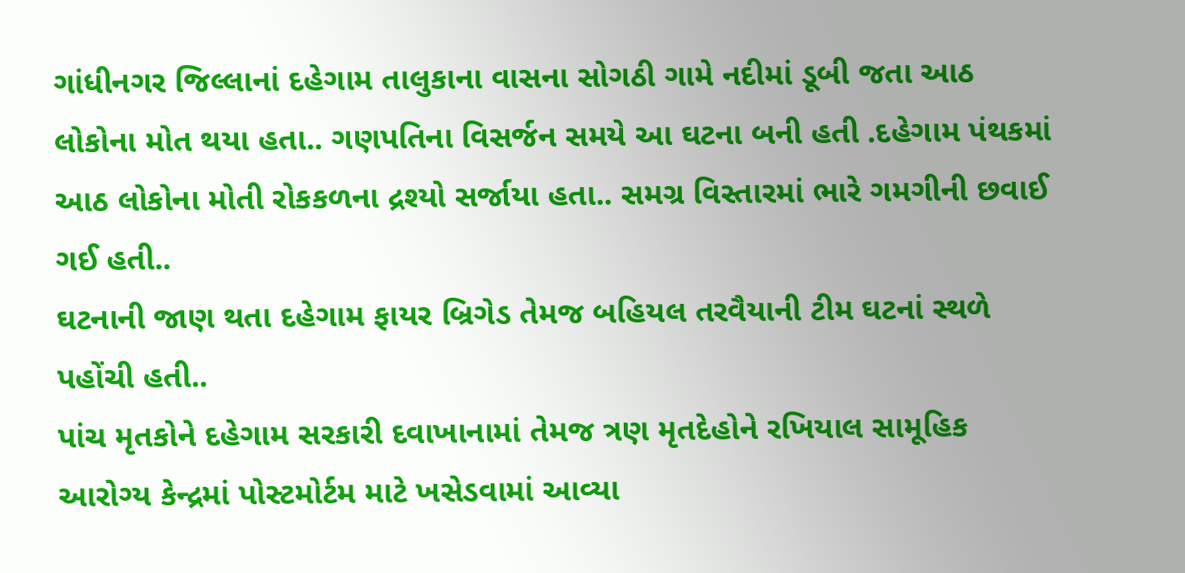ગાંધીનગર જિલ્લાનાં દહેગામ તાલુકાના વાસના સોગઠી ગામે નદીમાં ડૂબી જતા આઠ લોકોના મોત થયા હતા.. ગણપતિના વિસર્જન સમયે આ ઘટના બની હતી .દહેગામ પંથકમાં આઠ લોકોના મોતી રોકકળના દ્રશ્યો સર્જાયા હતા.. સમગ્ર વિસ્તારમાં ભારે ગમગીની છવાઈ ગઈ હતી..
ઘટનાની જાણ થતા દહેગામ ફાયર બ્રિગેડ તેમજ બહિયલ તરવૈયાની ટીમ ઘટનાં સ્થળે પહોંચી હતી..
પાંચ મૃતકોને દહેગામ સરકારી દવાખાનામાં તેમજ ત્રણ મૃતદેહોને રખિયાલ સામૂહિક આરોગ્ય કેન્દ્રમાં પોસ્ટમોર્ટમ માટે ખસેડવામાં આવ્યા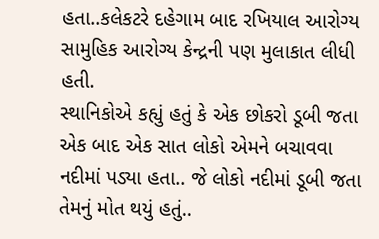હતા..કલેકટરે દહેગામ બાદ રખિયાલ આરોગ્ય સામુહિક આરોગ્ય કેન્દ્રની પણ મુલાકાત લીધી હતી.
સ્થાનિકોએ કહ્યું હતું કે એક છોકરો ડૂબી જતા એક બાદ એક સાત લોકો એમને બચાવવા નદીમાં પડ્યા હતા.. જે લોકો નદીમાં ડૂબી જતા તેમનું મોત થયું હતું..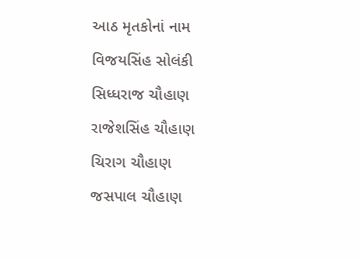આઠ મૃતકોનાં નામ
વિજયસિંહ સોલંકી
સિધ્ધરાજ ચૌહાણ
રાજેશસિંહ ચૌહાણ
ચિરાગ ચૌહાણ
જસપાલ ચૌહાણ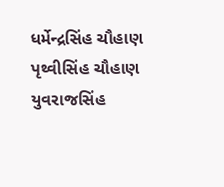ધર્મેન્દ્રસિંહ ચૌહાણ
પૃથ્વીસિંહ ચૌહાણ
યુવરાજસિંહ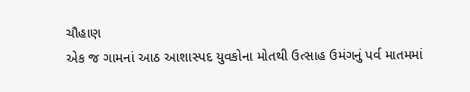ચૌહાણ
એક જ ગામનાં આઠ આશાસ્પદ યુવકોના મોતથી ઉત્સાહ ઉમંગનું પર્વ માતમમાં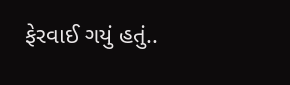ફેરવાઈ ગયું હતું..